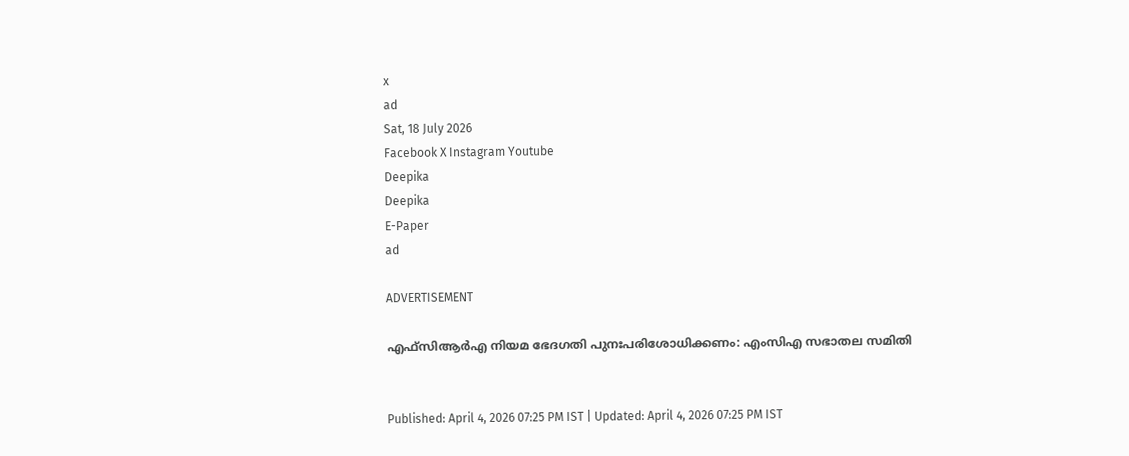x
ad
Sat, 18 July 2026
Facebook X Instagram Youtube
Deepika
Deepika
E-Paper
ad

ADVERTISEMENT

എഫ്‌സിആര്‍എ നിയമ ഭേദഗതി പുനഃപരിശോധിക്കണം: എംസിഎ സഭാതല സമിതി


Published: April 4, 2026 07:25 PM IST | Updated: April 4, 2026 07:25 PM IST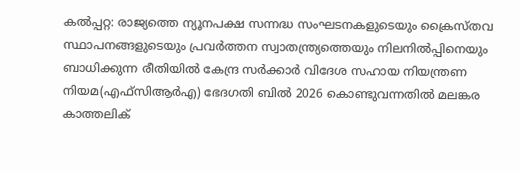കല്‍പ്പറ്റ: രാജ്യത്തെ ന്യൂനപക്ഷ സന്നദ്ധ സംഘടനകളുടെയും ക്രൈസ്തവ സ്ഥാപനങ്ങളുടെയും പ്രവര്‍ത്തന സ്വാതന്ത്ര്യത്തെയും നിലനില്‍പ്പിനെയും ബാധിക്കുന്ന രീതിയില്‍ കേന്ദ്ര സര്‍ക്കാര്‍ വിദേശ സഹായ നിയന്ത്രണ നിയമ(എഫ്‌സിആര്‍എ) ഭേദഗതി ബില്‍ 2026 കൊണ്ടുവന്നതില്‍ മലങ്കര കാത്തലിക്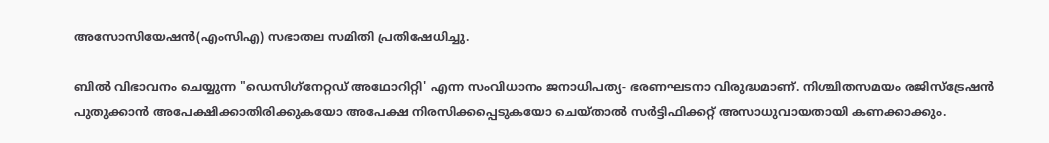അസോസിയേഷന്‍(എംസിഎ) സഭാതല സമിതി പ്രതിഷേധിച്ചു.

ബില്‍ വിഭാവനം ചെയ്യുന്ന "ഡെസിഗ്‌നേറ്റഡ് അഥോറിറ്റി' എന്ന സംവിധാനം ജനാധിപത്യ- ഭരണഘടനാ വിരുദ്ധമാണ്. നിശ്ചിതസമയം രജിസ്‌ട്രേഷന്‍ പുതുക്കാന്‍ അപേക്ഷിക്കാതിരിക്കുകയോ അപേക്ഷ നിരസിക്കപ്പെടുകയോ ചെയ്താല്‍ സര്‍ട്ടിഫിക്കറ്റ് അസാധുവായതായി കണക്കാക്കും.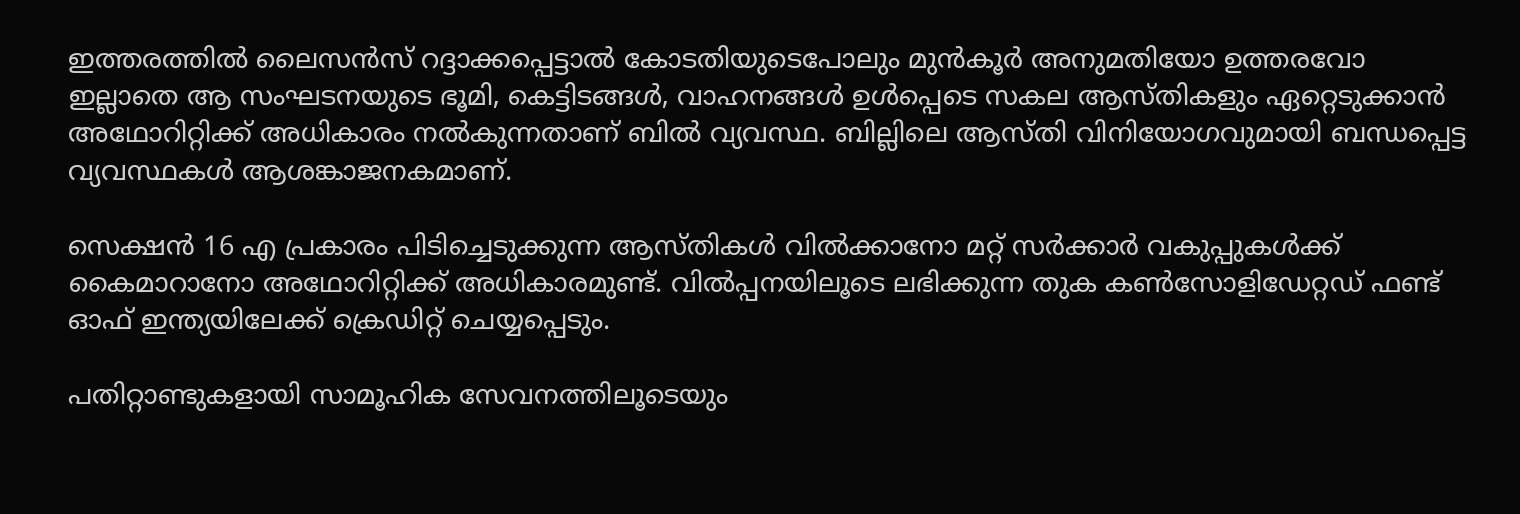ഇത്തരത്തില്‍ ലൈസന്‍സ് റദ്ദാക്കപ്പെട്ടാല്‍ കോടതിയുടെപോലും മുന്‍കൂര്‍ അനുമതിയോ ഉത്തരവോ ഇല്ലാതെ ആ സംഘടനയുടെ ഭൂമി, കെട്ടിടങ്ങള്‍, വാഹനങ്ങള്‍ ഉള്‍പ്പെടെ സകല ആസ്തികളും ഏറ്റെടുക്കാന്‍ അഥോറിറ്റിക്ക് അധികാരം നല്‍കുന്നതാണ് ബില്‍ വ്യവസ്ഥ. ബില്ലിലെ ആസ്തി വിനിയോഗവുമായി ബന്ധപ്പെട്ട വ്യവസ്ഥകള്‍ ആശങ്കാജനകമാണ്.

സെക്ഷന്‍ 16 എ പ്രകാരം പിടിച്ചെടുക്കുന്ന ആസ്തികള്‍ വില്‍ക്കാനോ മറ്റ് സര്‍ക്കാര്‍ വകുപ്പുകള്‍ക്ക് കൈമാറാനോ അഥോറിറ്റിക്ക് അധികാരമുണ്ട്. വില്‍പ്പനയിലൂടെ ലഭിക്കുന്ന തുക കണ്‍സോളിഡേറ്റഡ് ഫണ്ട് ഓഫ് ഇന്ത്യയിലേക്ക് ക്രെഡിറ്റ് ചെയ്യപ്പെടും.

പതിറ്റാണ്ടുകളായി സാമൂഹിക സേവനത്തിലൂടെയും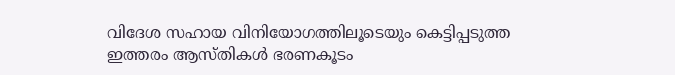വിദേശ സഹായ വിനിയോഗത്തിലൂടെയും കെട്ടിപ്പടുത്ത ഇത്തരം ആസ്തികള്‍ ഭരണകൂടം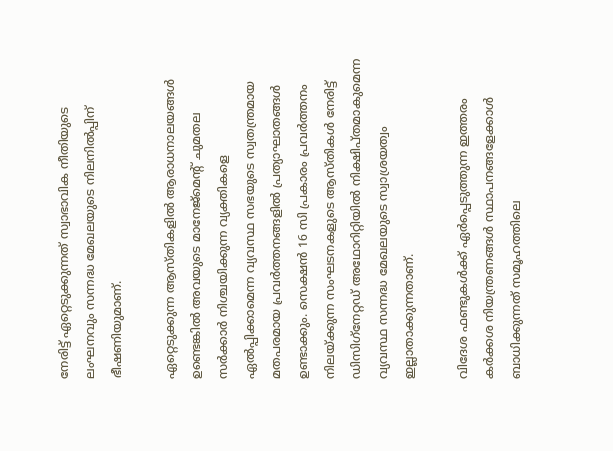നേരിട്ട് ഏറ്റെടുക്കുന്നത് സ്വാഭാവിക നീതിയുടെ ലംഘനവും സന്നദ്ധ മേഖലയുടെ നിലനില്‍പ്പിന് ഭീഷണിയുമാണ്.

ഏറ്റെടുക്കുന്ന ആസ്തികളില്‍ ആരാധനാലയങ്ങള്‍ ഉണ്ടെങ്കില്‍ അവയുടെ മാനേജ്‌മെന്‍റ് ചുമതല സര്‍ക്കാര്‍ നിശ്ചയിക്കുന്ന വ്യക്തികളെ ഏല്‍പ്പിക്കാമെന്ന വ്യവസ്ഥ സഭയുടെ സ്വതന്ത്രമായ മതപരമായ പ്രവര്‍ത്തനങ്ങളില്‍ പ്രത്യാഘാതങ്ങള്‍ ഉണ്ടാക്കും. സെക്ഷന്‍ 16 സി പ്രകാരം പ്രവര്‍ത്തനം നിലയ്ക്കുന്ന സംഘടനകളുടെ ആസ്തികള്‍ നേരിട്ട് ഡിസിഗ്‌നേറ്റഡ് അഥോറിറ്റിയില്‍ നിക്ഷിപ്തമാകുമെന്ന വ്യവസ്ഥ സന്നദ്ധ മേഖലയുടെ സ്വാശ്രയത്വം ഇല്ലാതാക്കുന്നതാണ്.

വിദേശ ഫണ്ടുകള്‍ക്ക് ഏര്‍പ്പെടുത്തുന്ന ഇത്തരം കര്‍ക്കശ നിയന്ത്രണങ്ങള്‍ സ്ഥാപനങ്ങളേക്കാള്‍ ബാധിക്കുന്നത് സമൂഹത്തിലെ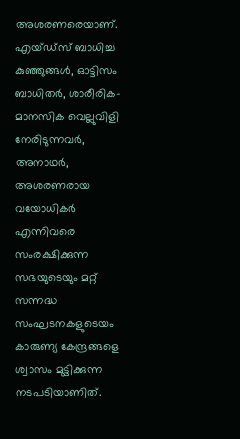അശരണരെയാണ്. എയ്ഡ്‌സ് ബാധിച്ച കുഞ്ഞുങ്ങള്‍, ഓട്ടിസം ബാധിതര്‍, ശാരീരിക-മാനസിക വെല്ലുവിളി നേരിടുന്നവര്‍, അനാഥര്‍, അശരണരായ വയോധികര്‍ എന്നിവരെ സംരക്ഷിക്കുന്ന സഭയുടെയും മറ്റ് സന്നദ്ധ സംഘടനകളുടെയം കാരുണ്യ കേന്ദ്രങ്ങളെ ശ്വാസം മുട്ടിക്കുന്ന നടപടിയാണിത്.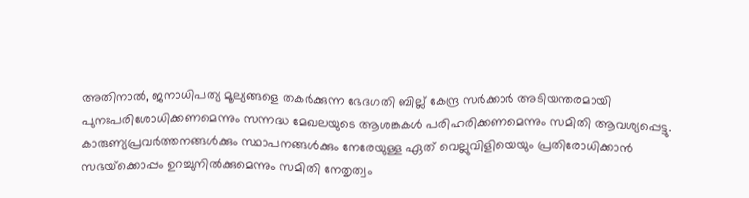അതിനാല്‍, ജനാധിപത്യ മൂല്യങ്ങളെ തകര്‍ക്കുന്ന ഭേദഗതി ബില്ല് കേന്ദ്ര സര്‍ക്കാര്‍ അടിയന്തരമായി പുനഃപരിശോധിക്കണമെന്നും സന്നദ്ധ മേഖലയുടെ ആശങ്കകള്‍ പരിഹരിക്കണമെന്നും സമിതി ആവശ്യപ്പെട്ടു. കാരുണ്യപ്രവര്‍ത്തനങ്ങള്‍ക്കും സ്ഥാപനങ്ങള്‍ക്കും നേരേയുള്ള ഏത് വെല്ലുവിളിയെയും പ്രതിരോധിക്കാന്‍ സഭയ്‌ക്കൊപ്പം ഉറച്ചുനില്‍ക്കുമെന്നും സമിതി നേതൃത്വം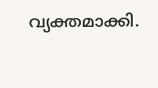വ്യക്തമാക്കി.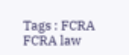Tags : FCRA FCRA law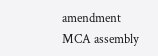amendment MCA assembly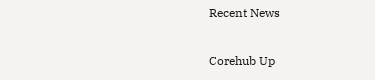Recent News

Corehub Up